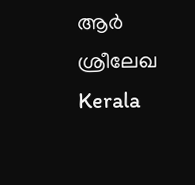ആര്‍ ശ്രീലേഖ
Kerala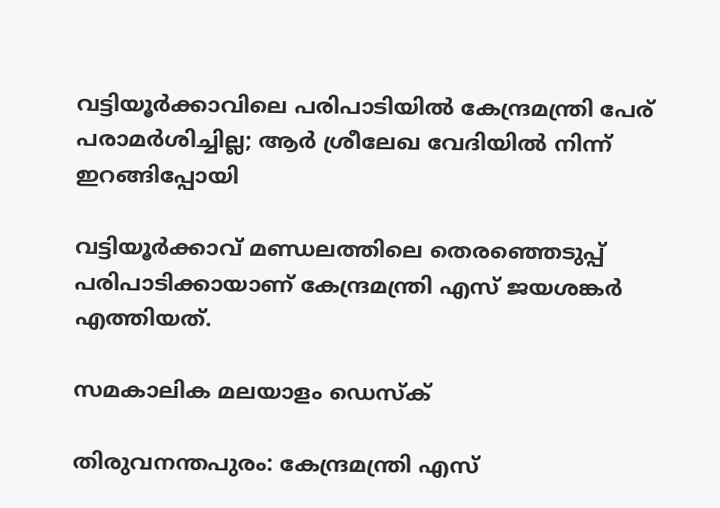വട്ടിയൂര്‍ക്കാവിലെ പരിപാടിയില്‍ കേന്ദ്രമന്ത്രി പേര് പരാമര്‍ശിച്ചില്ല; ആര്‍ ശ്രീലേഖ വേദിയില്‍ നിന്ന് ഇറങ്ങിപ്പോയി

വട്ടിയൂര്‍ക്കാവ് മണ്ഡലത്തിലെ തെരഞ്ഞെടുപ്പ് പരിപാടിക്കായാണ് കേന്ദ്രമന്ത്രി എസ് ജയശങ്കര്‍ എത്തിയത്.

സമകാലിക മലയാളം ഡെസ്ക്

തിരുവനന്തപുരം: കേന്ദ്രമന്ത്രി എസ്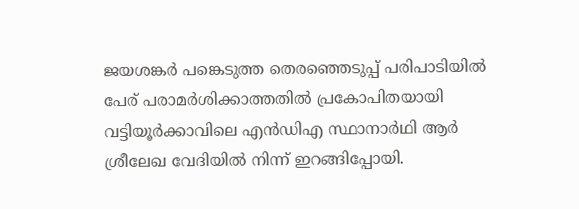ജയശങ്കര്‍ പങ്കെടുത്ത തെരഞ്ഞെടുപ്പ് പരിപാടിയില്‍ പേര് പരാമര്‍ശിക്കാത്തതില്‍ പ്രകോപിതയായി വട്ടിയൂര്‍ക്കാവിലെ എന്‍ഡിഎ സ്ഥാനാര്‍ഥി ആര്‍ ശ്രീലേഖ വേദിയില്‍ നിന്ന് ഇറങ്ങിപ്പോയി.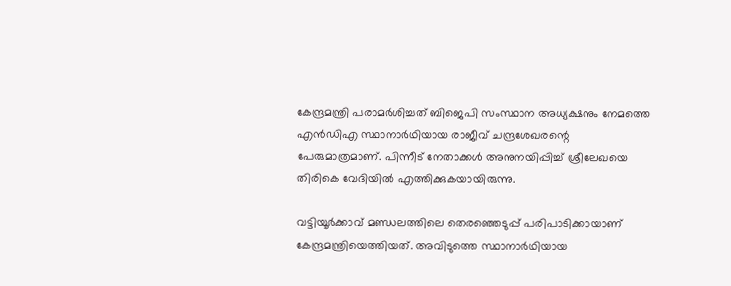കേന്ദ്രമന്ത്രി പരാമര്‍ശിച്ചത് ബിജെപി സംസ്ഥാന അധ്യക്ഷനും നേമത്തെ എന്‍ഡിഎ സ്ഥാനാര്‍ഥിയായ രാജീവ് ചന്ദ്രശേഖരന്റെ പേരുമാത്രമാണ്. പിന്നീട് നേതാക്കള്‍ അനുനയിപ്പിച്ച് ശ്രീലേഖയെ തിരികെ വേദിയില്‍ എത്തിക്കുകയായിരുന്നു.

വട്ടിയൂര്‍ക്കാവ് മണ്ഡലത്തിലെ തെരഞ്ഞെടുപ്പ് പരിപാടിക്കായാണ് കേന്ദ്രമന്ത്രിയെത്തിയത്. അവിടുത്തെ സ്ഥാനാര്‍ഥിയായ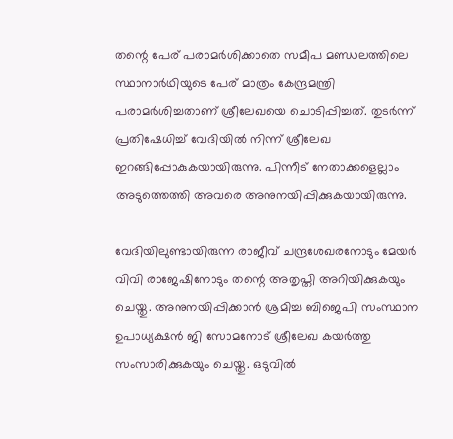തന്റെ പേര് പരാമര്‍ശിക്കാതെ സമീപ മണ്ഡലത്തിലെ സ്ഥാനാര്‍ഥിയുടെ പേര് മാത്രം കേന്ദ്രമന്ത്രി പരാമര്‍ശിച്ചതാണ് ശ്രീലേഖയെ ചൊടിപ്പിച്ചത്. തുടര്‍ന്ന് പ്രതിഷേധിച്ച് വേദിയില്‍ നിന്ന് ശ്രീലേഖ ഇറങ്ങിപ്പോകുകയായിരുന്നു. പിന്നീട് നേതാക്കളെല്ലാം അടുത്തെത്തി അവരെ അനുനയിപ്പിക്കുകയായിരുന്നു.

വേദിയിലുണ്ടായിരുന്ന രാജീവ് ചന്ദ്രശേഖരനോടും മേയര്‍ വിവി രാജേഷിനോടും തന്റെ അതൃപ്തി അറിയിക്കുകയും ചെയ്തു. അനുനയിപ്പിക്കാന്‍ ശ്രമിച്ച ബിജെപി സംസ്ഥാന ഉപാധ്യക്ഷന്‍ ജി സോമനോട് ശ്രീലേഖ കയര്‍ത്തു സംസാരിക്കുകയും ചെയ്തു. ഒടുവില്‍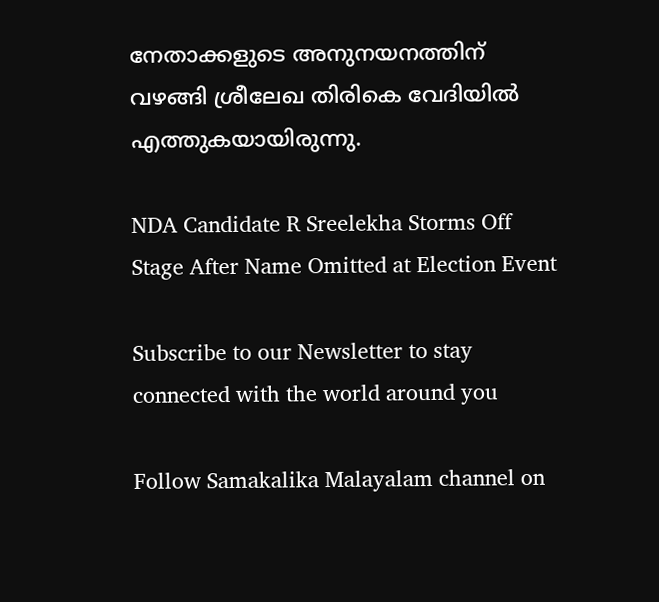നേതാക്കളുടെ അനുനയനത്തിന് വഴങ്ങി ശ്രീലേഖ തിരികെ വേദിയില്‍ എത്തുകയായിരുന്നു.

NDA Candidate R Sreelekha Storms Off Stage After Name Omitted at Election Event

Subscribe to our Newsletter to stay connected with the world around you

Follow Samakalika Malayalam channel on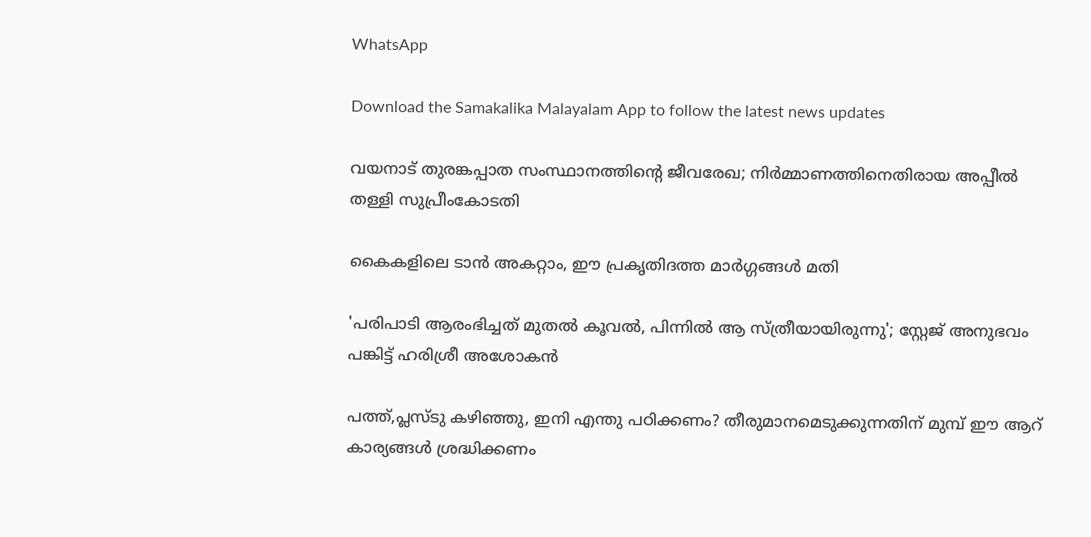WhatsApp

Download the Samakalika Malayalam App to follow the latest news updates

വയനാട് തുരങ്കപ്പാത സംസ്ഥാനത്തിന്റെ ജീവരേഖ; നിര്‍മ്മാണത്തിനെതിരായ അപ്പീല്‍ തള്ളി സുപ്രീംകോടതി

കൈകളിലെ ടാൻ അകറ്റാം, ഈ പ്രകൃതിദത്ത മാർഗ്ഗങ്ങൾ മതി

'പരിപാടി ആരംഭിച്ചത് മുതല്‍ കൂവല്‍, പിന്നില്‍ ആ സ്ത്രീയായിരുന്നു'; സ്റ്റേജ് അനുഭവം പങ്കിട്ട് ഹരിശ്രീ അശോകന്‍

പത്ത്,പ്ലസ്ടു കഴിഞ്ഞു, ഇനി എന്തു പഠിക്കണം? തീരുമാനമെടുക്കുന്നതിന് മുമ്പ് ഈ ആറ് കാര്യങ്ങൾ ശ്രദ്ധിക്കണം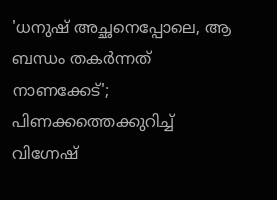'ധനുഷ് അച്ഛനെപ്പോലെ, ആ ബന്ധം തകര്‍ന്നത് നാണക്കേട്'; പിണക്കത്തെക്കുറിച്ച് വിഗ്നേഷ്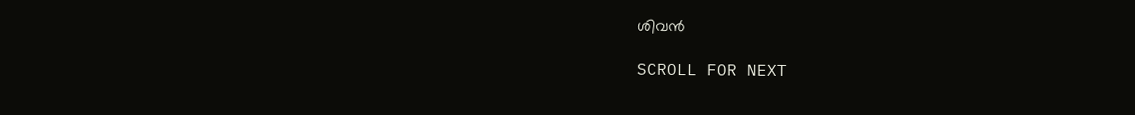ശിവന്‍

SCROLL FOR NEXT